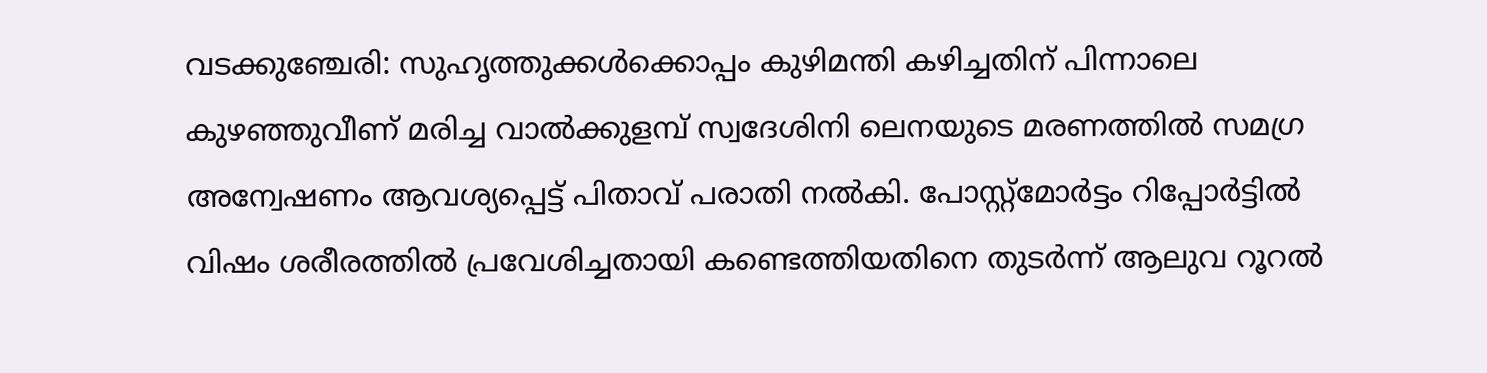വടക്കുഞ്ചേരി: സുഹൃത്തുക്കൾക്കൊപ്പം കുഴിമന്തി കഴിച്ചതിന് പിന്നാലെ കുഴഞ്ഞുവീണ് മരിച്ച വാൽക്കുളമ്പ് സ്വദേശിനി ലെനയുടെ മരണത്തിൽ സമഗ്ര അന്വേഷണം ആവശ്യപ്പെട്ട് പിതാവ് പരാതി നൽകി. പോസ്റ്റ്മോർട്ടം റിപ്പോർട്ടിൽ വിഷം ശരീരത്തിൽ പ്രവേശിച്ചതായി കണ്ടെത്തിയതിനെ തുടർന്ന് ആലുവ റൂറൽ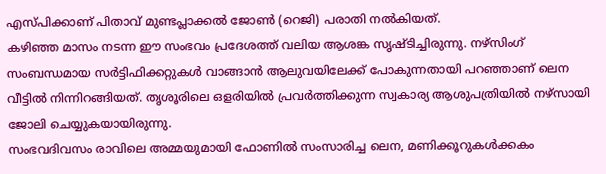എസ്പിക്കാണ് പിതാവ് മുണ്ടപ്ലാക്കൽ ജോൺ (റെജി) പരാതി നൽകിയത്.
കഴിഞ്ഞ മാസം നടന്ന ഈ സംഭവം പ്രദേശത്ത് വലിയ ആശങ്ക സൃഷ്ടിച്ചിരുന്നു. നഴ്സിംഗ് സംബന്ധമായ സർട്ടിഫിക്കറ്റുകൾ വാങ്ങാൻ ആലുവയിലേക്ക് പോകുന്നതായി പറഞ്ഞാണ് ലെന വീട്ടിൽ നിന്നിറങ്ങിയത്. തൃശൂരിലെ ഒളരിയിൽ പ്രവർത്തിക്കുന്ന സ്വകാര്യ ആശുപത്രിയിൽ നഴ്സായി ജോലി ചെയ്യുകയായിരുന്നു.
സംഭവദിവസം രാവിലെ അമ്മയുമായി ഫോണിൽ സംസാരിച്ച ലെന, മണിക്കൂറുകൾക്കകം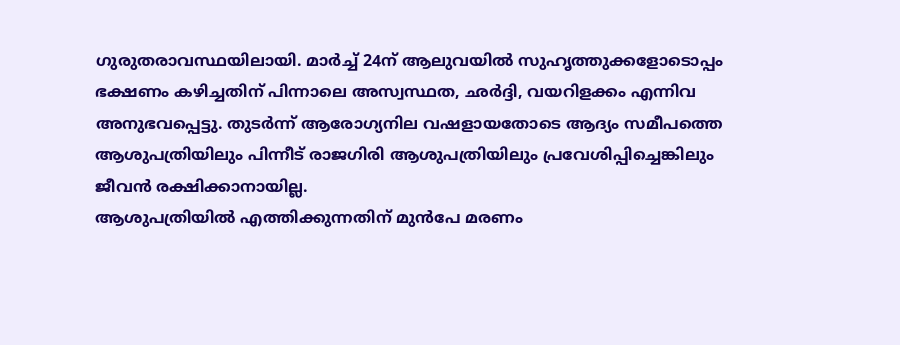ഗുരുതരാവസ്ഥയിലായി. മാർച്ച് 24ന് ആലുവയിൽ സുഹൃത്തുക്കളോടൊപ്പം ഭക്ഷണം കഴിച്ചതിന് പിന്നാലെ അസ്വസ്ഥത, ഛർദ്ദി, വയറിളക്കം എന്നിവ അനുഭവപ്പെട്ടു. തുടർന്ന് ആരോഗ്യനില വഷളായതോടെ ആദ്യം സമീപത്തെ ആശുപത്രിയിലും പിന്നീട് രാജഗിരി ആശുപത്രിയിലും പ്രവേശിപ്പിച്ചെങ്കിലും ജീവൻ രക്ഷിക്കാനായില്ല.
ആശുപത്രിയിൽ എത്തിക്കുന്നതിന് മുൻപേ മരണം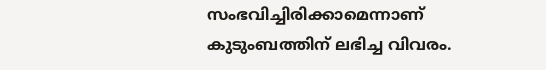സംഭവിച്ചിരിക്കാമെന്നാണ് കുടുംബത്തിന് ലഭിച്ച വിവരം.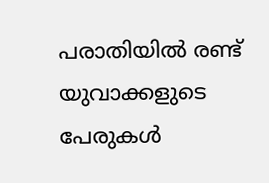പരാതിയിൽ രണ്ട് യുവാക്കളുടെ പേരുകൾ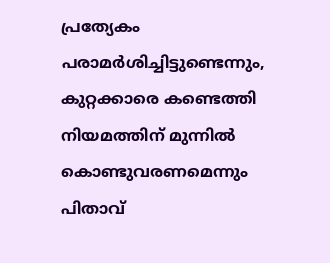പ്രത്യേകം പരാമർശിച്ചിട്ടുണ്ടെന്നും, കുറ്റക്കാരെ കണ്ടെത്തി നിയമത്തിന് മുന്നിൽ കൊണ്ടുവരണമെന്നും പിതാവ്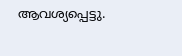ആവശ്യപ്പെട്ടു.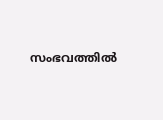സംഭവത്തിൽ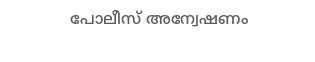പോലീസ് അന്വേഷണം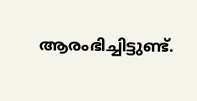ആരംഭിച്ചിട്ടുണ്ട്.